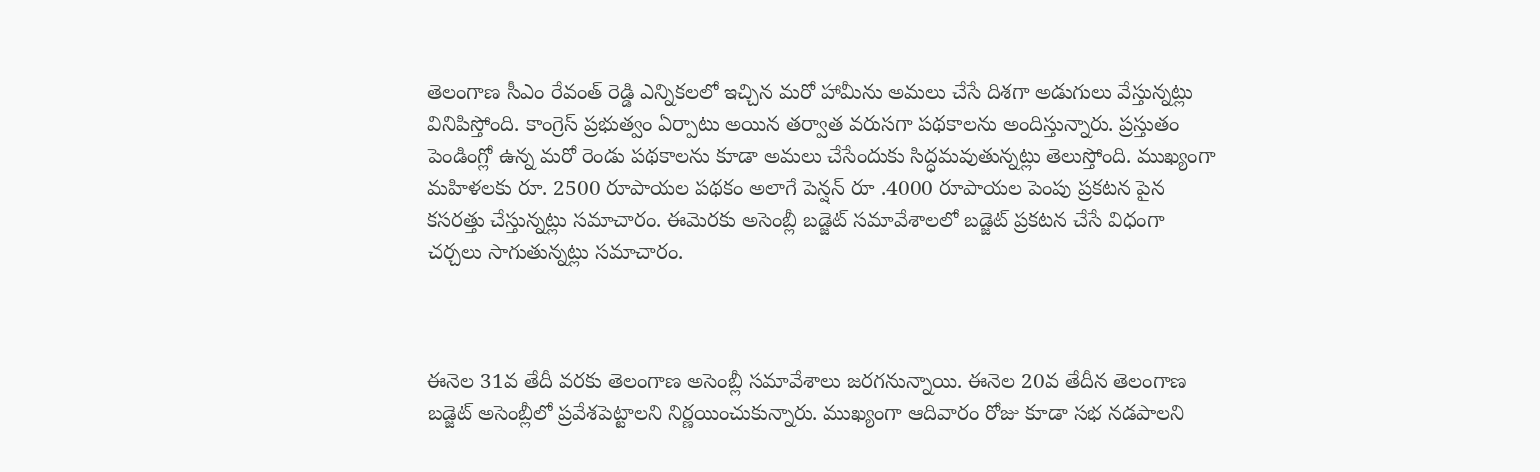తెలంగాణ సీఎం రేవంత్ రెడ్డి ఎన్నికలలో ఇచ్చిన మరో హామీను అమలు చేసే దిశగా అడుగులు వేస్తున్నట్లు వినిపిస్తోంది. కాంగ్రెస్ ప్రభుత్వం ఏర్పాటు అయిన తర్వాత వరుసగా పథకాలను అందిస్తున్నారు. ప్రస్తుతం పెండింగ్లో ఉన్న మరో రెండు పథకాలను కూడా అమలు చేసేందుకు సిద్ధమవుతున్నట్లు తెలుస్తోంది. ముఖ్యంగా మహిళలకు రూ. 2500 రూపాయల పథకం అలాగే పెన్షన్ రూ .4000 రూపాయల పెంపు ప్రకటన పైన కసరత్తు చేస్తున్నట్లు సమాచారం. ఈమెరకు అసెంబ్లీ బడ్జెట్ సమావేశాలలో బడ్జెట్ ప్రకటన చేసే విధంగా చర్చలు సాగుతున్నట్లు సమాచారం.



ఈనెల 31వ తేదీ వరకు తెలంగాణ అసెంబ్లీ సమావేశాలు జరగనున్నాయి. ఈనెల 20వ తేదీన తెలంగాణ బడ్జెట్ అసెంబ్లీలో ప్రవేశపెట్టాలని నిర్ణయించుకున్నారు. ముఖ్యంగా ఆదివారం రోజు కూడా సభ నడపాలని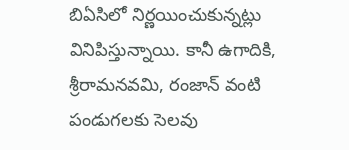బిఏసిలో నిర్ణయించుకున్నట్లు వినిపిస్తున్నాయి. కానీ ఉగాదికి, శ్రీరామనవమి, రంజాన్ వంటి పండుగలకు సెలవు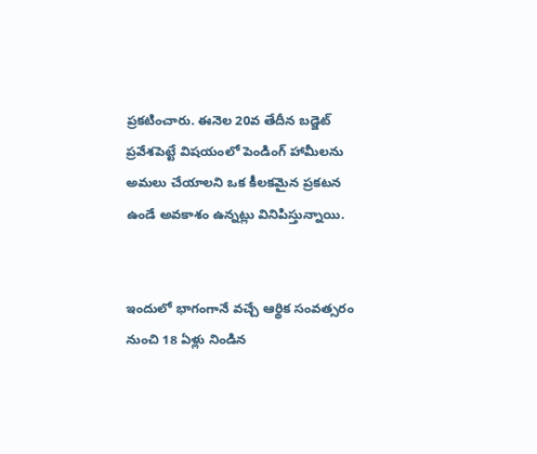ప్రకటించారు. ఈనెల 20వ తేదీన బడ్జెట్ ప్రవేశపెట్టే విషయంలో పెండింగ్ హామీలను  అమలు చేయాలని ఒక కీలకమైన ప్రకటన ఉండే అవకాశం ఉన్నట్లు వినిపిస్తున్నాయి.


ఇందులో భాగంగానే వచ్చే ఆర్థిక సంవత్సరం నుంచి 18 ఏళ్లు నిండిన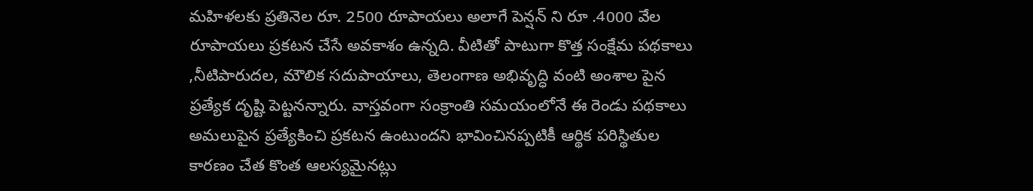మహిళలకు ప్రతినెల రూ. 2500 రూపాయలు అలాగే పెన్షన్ ని రూ .4000 వేల రూపాయలు ప్రకటన చేసే అవకాశం ఉన్నది. వీటితో పాటుగా కొత్త సంక్షేమ పథకాలు ,నీటిపారుదల, మౌలిక సదుపాయాలు, తెలంగాణ అభివృద్ధి వంటి అంశాల పైన ప్రత్యేక దృష్టి పెట్టనన్నారు. వాస్తవంగా సంక్రాంతి సమయంలోనే ఈ రెండు పథకాలు అమలుపైన ప్రత్యేకించి ప్రకటన ఉంటుందని భావించినప్పటికీ ఆర్థిక పరిస్థితుల కారణం చేత కొంత ఆలస్యమైనట్లు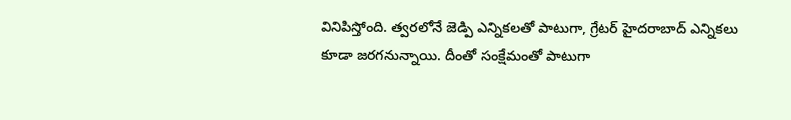వినిపిస్తోంది. త్వరలోనే జెడ్పి ఎన్నికలతో పాటుగా, గ్రేటర్ హైదరాబాద్ ఎన్నికలు కూడా జరగనున్నాయి. దీంతో సంక్షేమంతో పాటుగా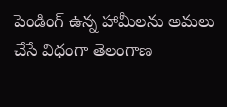పెండింగ్ ఉన్న హామీలను అమలు చేసే విధంగా తెలంగాణ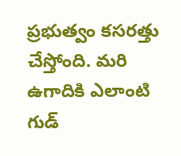ప్రభుత్వం కసరత్తు చేస్తోంది. మరి ఉగాదికి ఎలాంటి గుడ్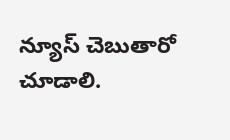న్యూస్ చెబుతారో చూడాలి.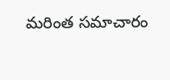మరింత సమాచారం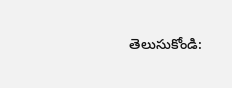తెలుసుకోండి: